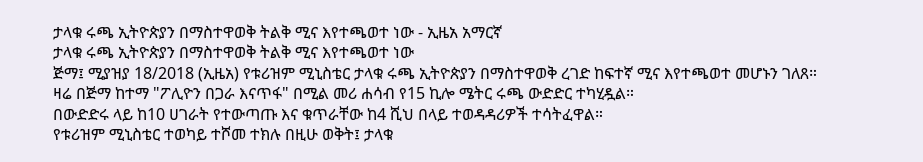ታላቁ ሩጫ ኢትዮጵያን በማስተዋወቅ ትልቅ ሚና እየተጫወተ ነው - ኢዜአ አማርኛ
ታላቁ ሩጫ ኢትዮጵያን በማስተዋወቅ ትልቅ ሚና እየተጫወተ ነው
ጅማ፤ ሚያዝያ 18/2018 (ኢዜአ) የቱሪዝም ሚኒስቴር ታላቁ ሩጫ ኢትዮጵያን በማስተዋወቅ ረገድ ከፍተኛ ሚና እየተጫወተ መሆኑን ገለጸ።
ዛሬ በጅማ ከተማ "ፖሊዮን በጋራ እናጥፋ" በሚል መሪ ሐሳብ የ15 ኪሎ ሜትር ሩጫ ውድድር ተካሂዷል።
በውድድሩ ላይ ከ10 ሀገራት የተውጣጡ እና ቁጥራቸው ከ4 ሺህ በላይ ተወዳዳሪዎች ተሳትፈዋል።
የቱሪዝም ሚኒስቴር ተወካይ ተሾመ ተክሉ በዚሁ ወቅት፤ ታላቁ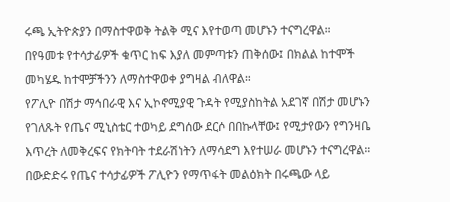ሩጫ ኢትዮጵያን በማስተዋወቅ ትልቅ ሚና እየተወጣ መሆኑን ተናግረዋል።
በየዓመቱ የተሳታፊዎች ቁጥር ከፍ እያለ መምጣቱን ጠቅሰው፤ በክልል ከተሞች መካሄዱ ከተሞቻችንን ለማስተዋወቀ ያግዛል ብለዋል።
የፖሊዮ በሽታ ማኅበራዊ እና ኢኮኖሚያዊ ጉዳት የሚያስከትል አደገኛ በሽታ መሆኑን የገለጹት የጤና ሚኒስቴር ተወካይ ደግሰው ደርሶ በበኩላቸው፤ የሚታየውን የግንዛቤ እጥረት ለመቅረፍና የክትባት ተደራሽነትን ለማሳደግ እየተሠራ መሆኑን ተናግረዋል።
በውድድሩ የጤና ተሳታፊዎች ፖሊዮን የማጥፋት መልዕክት በሩጫው ላይ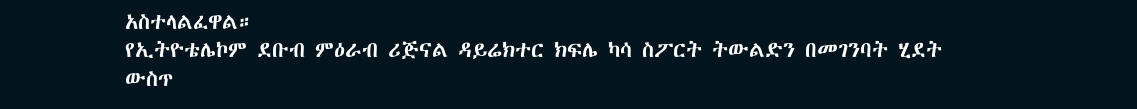አስተላልፈዋል።
የኢትዮቴሌኮም ደቡብ ምዕራብ ሪጅናል ዳይሬክተር ክፍሌ ካሳ ስፖርት ትውልድን በመገንባት ሂደት ውስጥ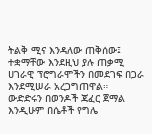ትልቅ ሚና እንዳለው ጠቅሰው፤ ተቋማቸው እንደዚህ ያሉ ጠቃሚ ሀገራዊ ፕሮግራሞችን በመደገፍ በጋራ እንደሚሠራ አረጋግጠዋል።
ውድድሩን በወንዶች ጃፈር ጀማል እንዲሁም በሴቶች የግሌ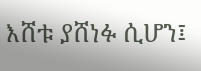እሸቱ ያሸነፉ ሲሆን፤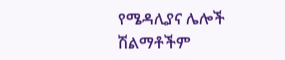የሜዳሊያና ሌሎች ሽልማቶችም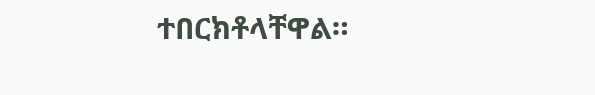ተበርክቶላቸዋል።